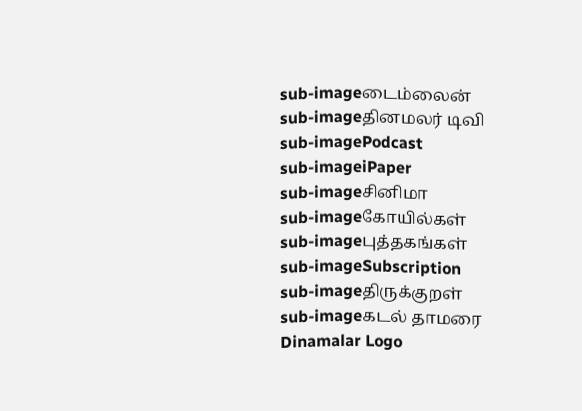sub-imageடைம்லைன்
sub-imageதினமலர் டிவி
sub-imagePodcast
sub-imageiPaper
sub-imageசினிமா
sub-imageகோயில்கள்
sub-imageபுத்தகங்கள்
sub-imageSubscription
sub-imageதிருக்குறள்
sub-imageகடல் தாமரை
Dinamalar Logo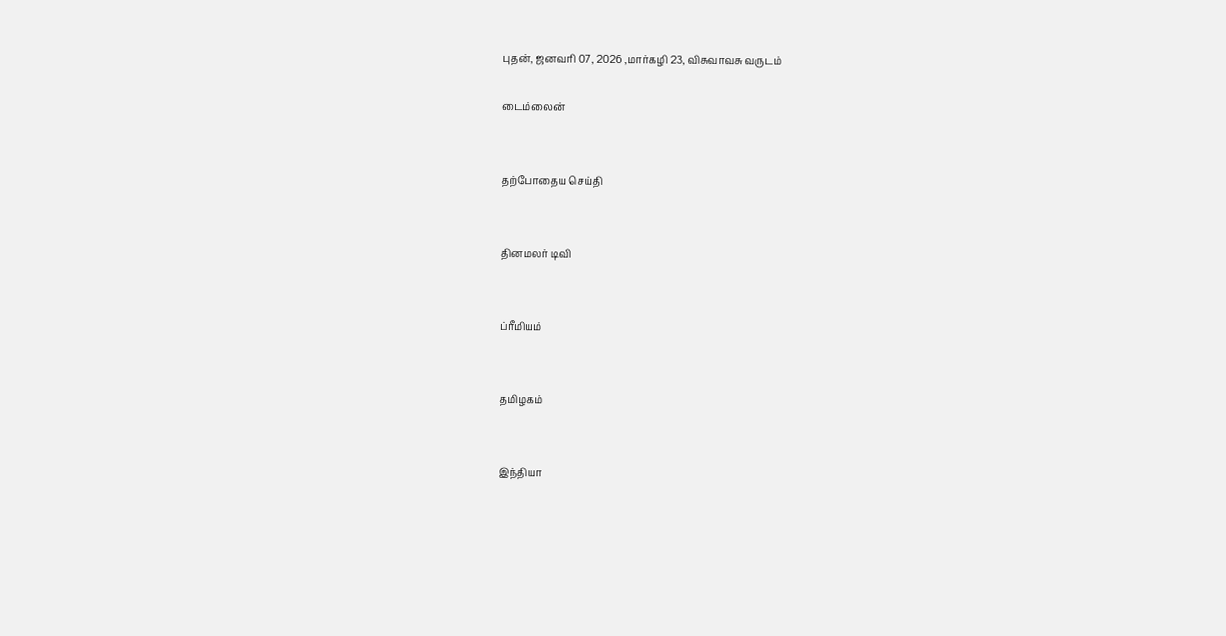புதன், ஜனவரி 07, 2026 ,மார்கழி 23, விசுவாவசு வருடம்

டைம்லைன்


தற்போதைய செய்தி


தினமலர் டிவி


ப்ரீமியம்


தமிழகம்


இந்தியா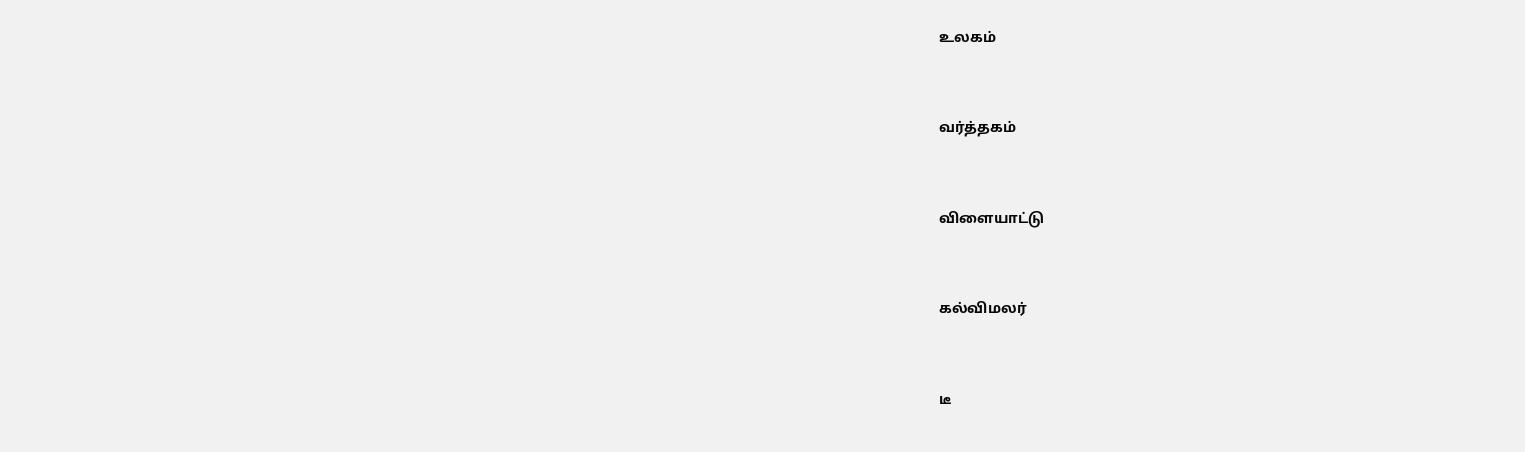உலகம்


வர்த்தகம்


விளையாட்டு


கல்விமலர்


டீ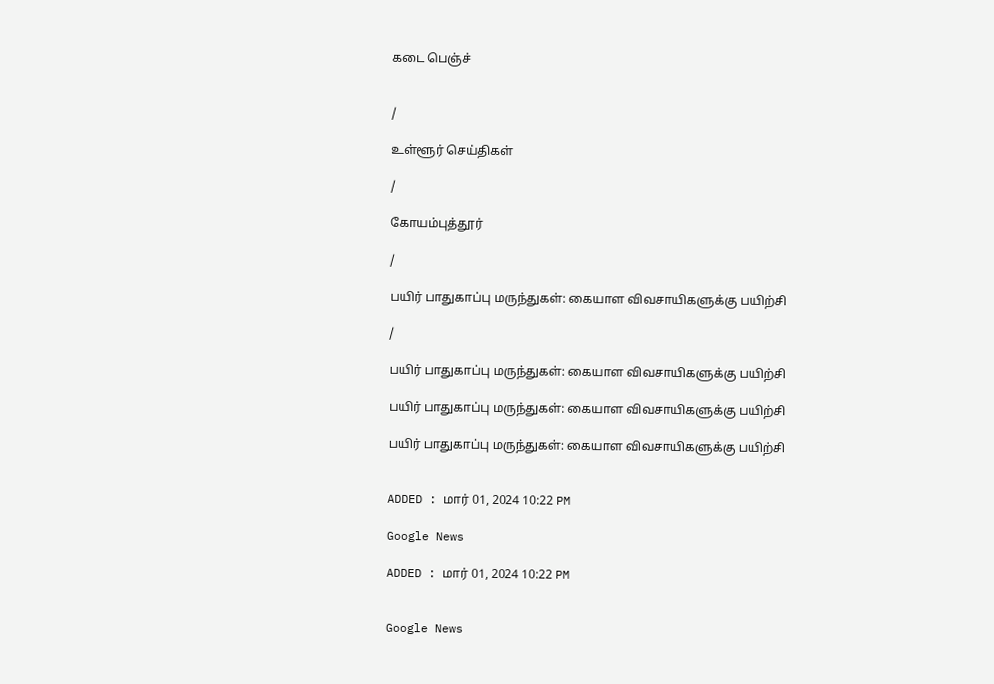கடை பெஞ்ச்


/

உள்ளூர் செய்திகள்

/

கோயம்புத்தூர்

/

பயிர் பாதுகாப்பு மருந்துகள்: கையாள விவசாயிகளுக்கு பயிற்சி

/

பயிர் பாதுகாப்பு மருந்துகள்: கையாள விவசாயிகளுக்கு பயிற்சி

பயிர் பாதுகாப்பு மருந்துகள்: கையாள விவசாயிகளுக்கு பயிற்சி

பயிர் பாதுகாப்பு மருந்துகள்: கையாள விவசாயிகளுக்கு பயிற்சி


ADDED : மார் 01, 2024 10:22 PM

Google News

ADDED : மார் 01, 2024 10:22 PM


Google News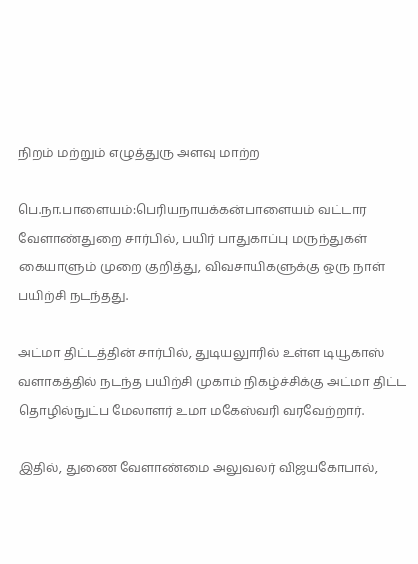நிறம் மற்றும் எழுத்துரு அளவு மாற்ற

பெ.நா.பாளையம்:பெரியநாயக்கன்பாளையம் வட்டார வேளாண்துறை சார்பில், பயிர் பாதுகாப்பு மருந்துகள் கையாளும் முறை குறித்து, விவசாயிகளுக்கு ஒரு நாள் பயிற்சி நடந்தது.

அட்மா திட்டத்தின் சார்பில், துடியலுாரில் உள்ள டியூகாஸ் வளாகத்தில் நடந்த பயிற்சி முகாம் நிகழ்ச்சிக்கு அட்மா திட்ட தொழில்நுட்ப மேலாளர் உமா மகேஸ்வரி வரவேற்றார்.

இதில், துணை வேளாண்மை அலுவலர் விஜயகோபால்,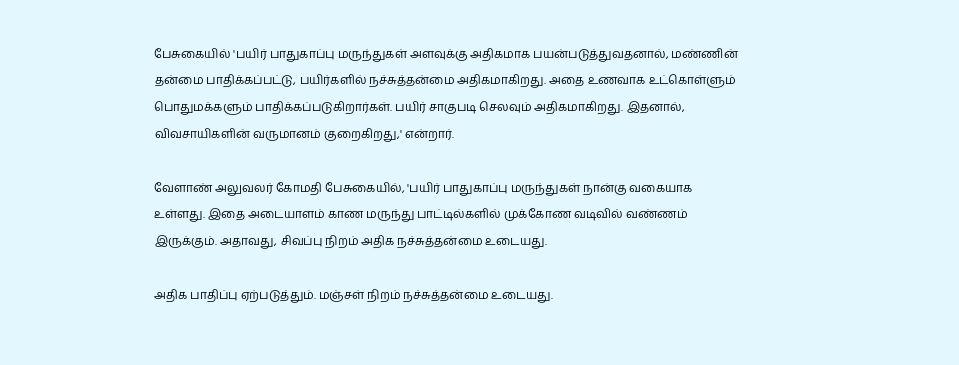பேசுகையில் 'பயிர் பாதுகாப்பு மருந்துகள் அளவுக்கு அதிகமாக பயன்படுத்துவதனால், மண்ணின் தன்மை பாதிக்கப்பட்டு, பயிர்களில் நச்சுத்தன்மை அதிகமாகிறது. அதை உணவாக உட்கொள்ளும் பொதுமக்களும் பாதிக்கப்படுகிறார்கள். பயிர் சாகுபடி செலவும் அதிகமாகிறது. இதனால், விவசாயிகளின் வருமானம் குறைகிறது,' என்றார்.

வேளாண் அலுவலர் கோமதி பேசுகையில், 'பயிர் பாதுகாப்பு மருந்துகள் நான்கு வகையாக உள்ளது. இதை அடையாளம் காண மருந்து பாட்டில்களில் முக்கோண வடிவில் வண்ணம் இருக்கும். அதாவது, சிவப்பு நிறம் அதிக நச்சுத்தன்மை உடையது.

அதிக பாதிப்பு ஏற்படுத்தும். மஞ்சள் நிறம் நச்சுத்தன்மை உடையது.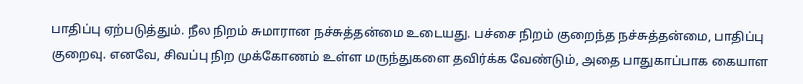பாதிப்பு ஏற்படுத்தும். நீல நிறம் சுமாரான நச்சுத்தன்மை உடையது. பச்சை நிறம் குறைந்த நச்சுத்தன்மை, பாதிப்பு குறைவு. எனவே, சிவப்பு நிற முக்கோணம் உள்ள மருந்துகளை தவிர்க்க வேண்டும், அதை பாதுகாப்பாக கையாள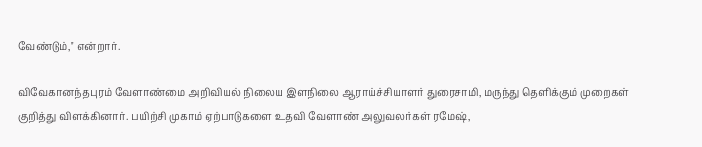வேண்டும்,'' என்றார்.

விவேகானந்தபுரம் வேளாண்மை அறிவியல் நிலைய இளநிலை ஆராய்ச்சியாளர் துரைசாமி, மருந்து தெளிக்கும் முறைகள் குறித்து விளக்கினார். பயிற்சி முகாம் ஏற்பாடுகளை உதவி வேளாண் அலுவலர்கள் ரமேஷ்,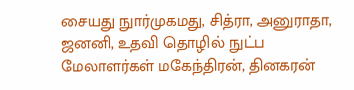சையது நுார்முகமது, சித்ரா, அனுராதா, ஜனனி, உதவி தொழில் நுட்ப மேலாளர்கள் மகேந்திரன், தினகரன்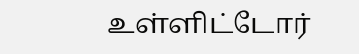உள்ளிட்டோர்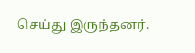செய்து இருந்தனர்.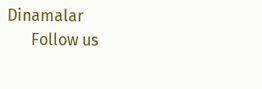Dinamalar
      Follow us